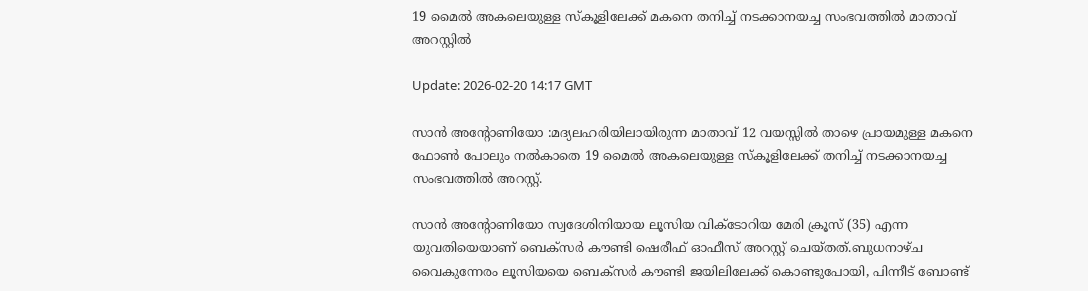19 മൈല്‍ അകലെയുള്ള സ്‌കൂളിലേക്ക് മകനെ തനിച്ച് നടക്കാനയച്ച സംഭവത്തില്‍ മാതാവ് അറസ്റ്റില്‍

Update: 2026-02-20 14:17 GMT

സാന്‍ അന്റോണിയോ :മദ്യലഹരിയിലായിരുന്ന മാതാവ് 12 വയസ്സില്‍ താഴെ പ്രായമുള്ള മകനെ ഫോണ്‍ പോലും നല്‍കാതെ 19 മൈല്‍ അകലെയുള്ള സ്‌കൂളിലേക്ക് തനിച്ച് നടക്കാനയച്ച സംഭവത്തില്‍ അറസ്റ്റ്.

സാന്‍ അന്റോണിയോ സ്വദേശിനിയായ ലൂസിയ വിക്ടോറിയ മേരി ക്രൂസ് (35) എന്ന യുവതിയെയാണ് ബെക്‌സര്‍ കൗണ്ടി ഷെരീഫ് ഓഫീസ് അറസ്റ്റ് ചെയ്തത്.ബുധനാഴ്ച വൈകുന്നേരം ലൂസിയയെ ബെക്സര്‍ കൗണ്ടി ജയിലിലേക്ക് കൊണ്ടുപോയി, പിന്നീട് ബോണ്ട്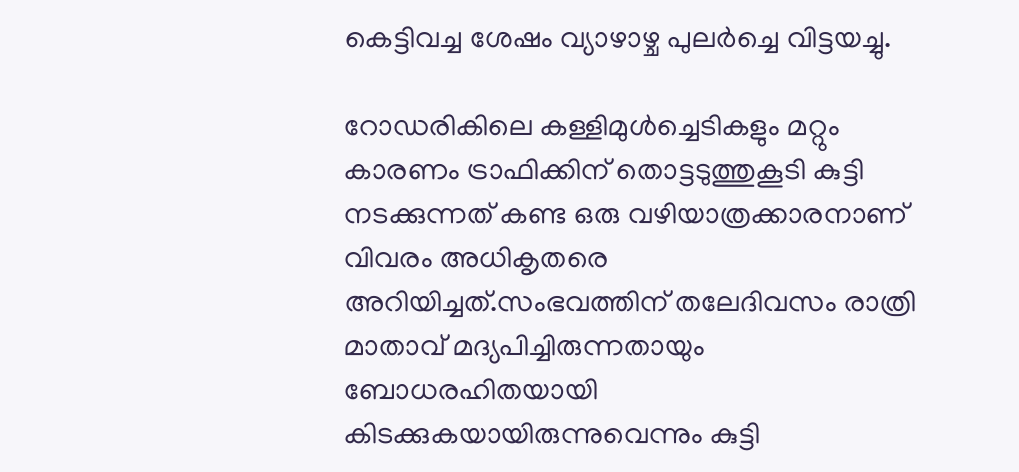കെട്ടിവച്ച ശേഷം വ്യാഴാഴ്ച പുലര്‍ച്ചെ വിട്ടയച്ചു.

റോഡരികിലെ കള്ളിമുള്‍ച്ചെടികളും മറ്റും കാരണം ട്രാഫിക്കിന് തൊട്ടടുത്തുകൂടി കുട്ടി നടക്കുന്നത് കണ്ട ഒരു വഴിയാത്രക്കാരനാണ് വിവരം അധികൃതരെ അറിയിച്ചത്.സംഭവത്തിന് തലേദിവസം രാത്രി മാതാവ് മദ്യപിച്ചിരുന്നതായും ബോധരഹിതയായി കിടക്കുകയായിരുന്നുവെന്നും കുട്ടി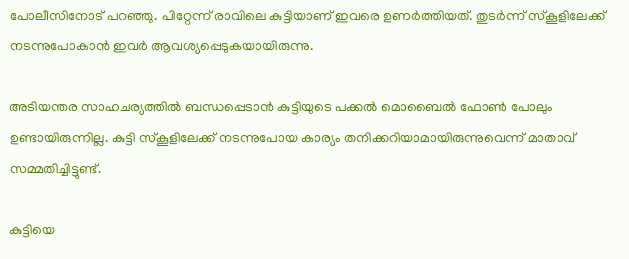പോലീസിനോട് പറഞ്ഞു. പിറ്റേന്ന് രാവിലെ കുട്ടിയാണ് ഇവരെ ഉണര്‍ത്തിയത്. തുടര്‍ന്ന് സ്‌കൂളിലേക്ക് നടന്നുപോകാന്‍ ഇവര്‍ ആവശ്യപ്പെടുകയായിരുന്നു.

അടിയന്തര സാഹചര്യത്തില്‍ ബന്ധപ്പെടാന്‍ കുട്ടിയുടെ പക്കല്‍ മൊബൈല്‍ ഫോണ്‍ പോലും ഉണ്ടായിരുന്നില്ല. കുട്ടി സ്‌കൂളിലേക്ക് നടന്നുപോയ കാര്യം തനിക്കറിയാമായിരുന്നുവെന്ന് മാതാവ് സമ്മതിച്ചിട്ടുണ്ട്.

കുട്ടിയെ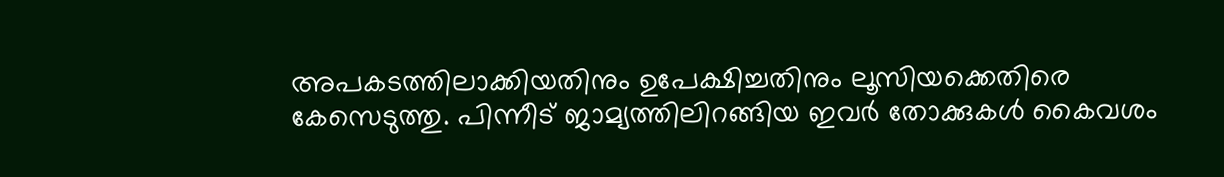അപകടത്തിലാക്കിയതിനും ഉപേക്ഷിച്ചതിനും ലൂസിയക്കെതിരെ കേസെടുത്തു. പിന്നീട് ജാമ്യത്തിലിറങ്ങിയ ഇവര്‍ തോക്കുകള്‍ കൈവശം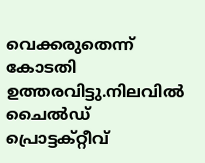വെക്കരുതെന്ന് കോടതി ഉത്തരവിട്ടു.നിലവില്‍ ചൈല്‍ഡ് പ്രൊട്ടക്റ്റീവ്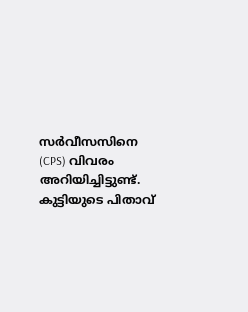സര്‍വീസസിനെ (CPS) വിവരം അറിയിച്ചിട്ടുണ്ട്. കുട്ടിയുടെ പിതാവ്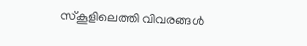സ്‌കൂളിലെത്തി വിവരങ്ങള്‍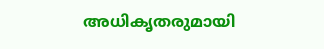അധികൃതരുമായി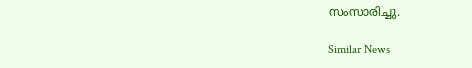സംസാരിച്ചു.

Similar News